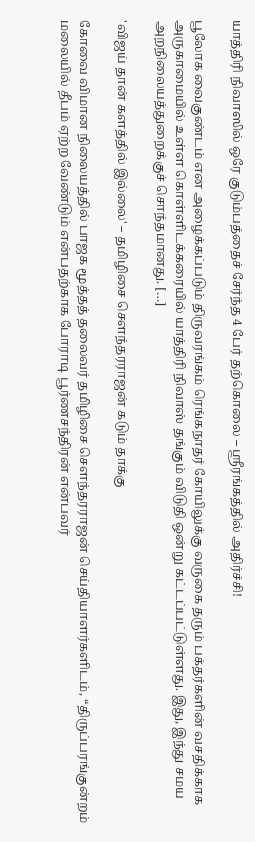யாத்திரி நிவாஸில் ஒரே குடும்பத்தைச் சேர்ந்த 4 பேர் தற்கொலை – ஸ்ரீரங்கத்தில் அதிர்ச்சி!

பூலோக வைகுண்டம் என அழைக்கப்படும் திருவரங்கம் ரெங்கநாதர் கோயிலுக்கு வருகை தரும் பக்தர்களின் வசதிக்காக அருகாமையில் உள்ள கொள்ளிடக்கரையில் யாத்திரி நிவாஸ் தங்கும் விடுதி ஒன்று கட்டப்பட்டுள்ளது. இது, இந்து சமய அறநிலையத்துறைக்குச் சொந்தமானது. […]

'விஜய் தான் களத்தில் இல்லை' – தமிழிசை செளந்தரராஜன் கடும் தாக்கு

கோவை விமான நிலையத்தில் பாஜக மூத்தத் தலைவர் தமிழிசை சௌந்தரராஜன் செய்தியாளர்களிடம், “திருப்பரங்குன்றம் மலையில் தீபம் ஏற்ற வேண்டும் என்பதற்காக போராடி பூர்ணசந்திரன் என்பவர்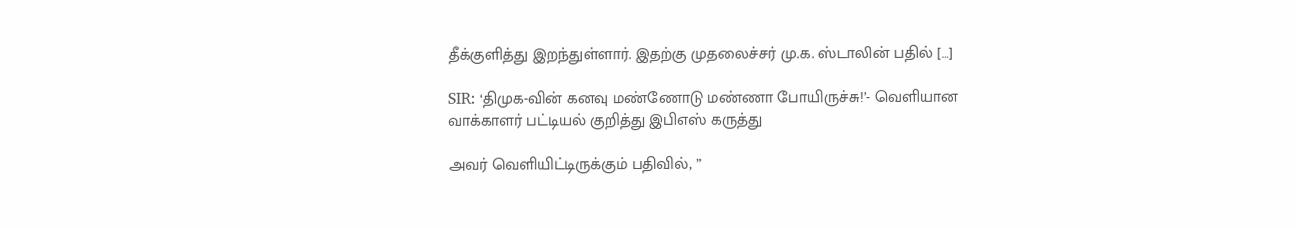தீக்குளித்து இறந்துள்ளார். இதற்கு முதலைச்சர் மு.க. ஸ்டாலின் பதில் […]

SIR: ‘திமுக-வின் கனவு மண்ணோடு மண்ணா போயிருச்சு!’- வெளியான வாக்காளர் பட்டியல் குறித்து இபிஎஸ் கருத்து

அவர் வெளியிட்டிருக்கும் பதிவில், ”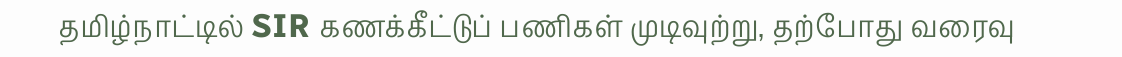தமிழ்நாட்டில் SIR கணக்கீட்டுப் பணிகள் முடிவுற்று, தற்போது வரைவு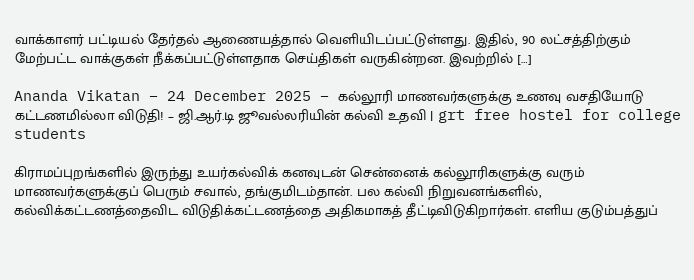வாக்காளர் பட்டியல் தேர்தல் ஆணையத்தால் வெளியிடப்பட்டுள்ளது. இதில், 90 லட்சத்திற்கும் மேற்பட்ட வாக்குகள் நீக்கப்பட்டுள்ளதாக செய்திகள் வருகின்றன. இவற்றில் […]

Ananda Vikatan – 24 December 2025 – கல்லூரி மாணவர்களுக்கு உணவு வசதியோடு கட்டணமில்லா விடுதி! – ஜி.ஆர்.டி ஜூவல்லரியின் கல்வி உதவி | grt free hostel for college students

கிராமப்புறங்களில் இருந்து உயர்கல்விக் கனவுடன் சென்னைக் கல்லூரிகளுக்கு வரும் மாணவர்களுக்குப் பெரும் சவால், தங்குமிடம்தான். பல கல்வி நிறுவனங்களில், கல்விக்கட்டணத்தைவிட விடுதிக்கட்டணத்தை அதிகமாகத் தீட்டிவிடுகிறார்கள். எளிய குடும்பத்துப்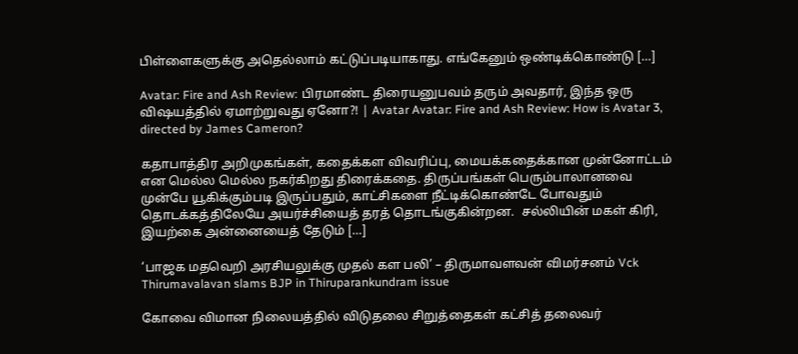பிள்ளைகளுக்கு அதெல்லாம் கட்டுப்படியாகாது. எங்கேனும் ஒண்டிக்கொண்டு […]

Avatar: Fire and Ash Review: பிரமாண்ட திரையனுபவம் தரும் அவதார், இந்த ஒரு விஷயத்தில் ஏமாற்றுவது ஏனோ?! | Avatar Avatar: Fire and Ash Review: How is Avatar 3, directed by James Cameron?

கதாபாத்திர அறிமுகங்கள், கதைக்கள விவரிப்பு, மையக்கதைக்கான முன்னோட்டம் என மெல்ல மெல்ல நகர்கிறது திரைக்கதை. திருப்பங்கள் பெரும்பாலானவை முன்பே யூகிக்கும்படி இருப்பதும், காட்சிகளை நீட்டிக்கொண்டே போவதும் தொடக்கத்திலேயே அயர்ச்சியைத் தரத் தொடங்குகின்றன.  சல்லியின் மகள் கிரி, இயற்கை அன்னையைத் தேடும் […]

‘பாஜக மதவெறி அரசியலுக்கு முதல் கள பலி’ – திருமாவளவன் விமர்சனம் Vck Thirumavalavan slams BJP in Thiruparankundram issue

கோவை விமான நிலையத்தில் விடுதலை சிறுத்தைகள் கட்சித் தலைவர்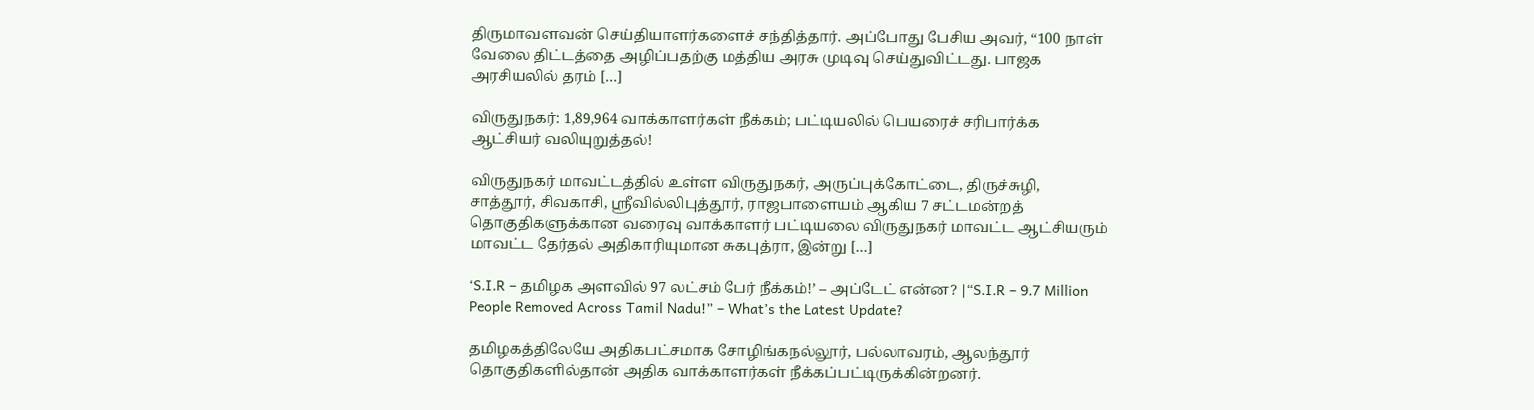திருமாவளவன் செய்தியாளர்களைச் சந்தித்தார். அப்போது பேசிய அவர், “100 நாள் வேலை திட்டத்தை அழிப்பதற்கு மத்திய அரசு முடிவு செய்துவிட்டது. பாஜக அரசியலில் தரம் […]

விருதுநகர்: 1,89,964 வாக்காளர்கள் நீக்கம்; பட்டியலில் பெயரைச் சரிபார்க்க ஆட்சியர் வலியுறுத்தல்!

விருதுநகர் மாவட்டத்தில் உள்ள விருதுநகர், அருப்புக்கோட்டை, திருச்சுழி, சாத்தூர், சிவகாசி, ஸ்ரீவில்லிபுத்தூர், ராஜபாளையம் ஆகிய 7 சட்டமன்றத் தொகுதிகளுக்கான வரைவு வாக்காளர் பட்டியலை விருதுநகர் மாவட்ட ஆட்சியரும் மாவட்ட தேர்தல் அதிகாரியுமான சுகபுத்ரா, இன்று […]

‘S.I.R – தமிழக அளவில் 97 லட்சம் பேர் நீக்கம்!’ – அப்டேட் என்ன? |“S.I.R – 9.7 Million People Removed Across Tamil Nadu!” – What’s the Latest Update?

தமிழகத்திலேயே அதிகபட்சமாக சோழிங்கநல்லூர், பல்லாவரம், ஆலந்தூர் தொகுதிகளில்தான் அதிக வாக்காளர்கள் நீக்கப்பட்டிருக்கின்றனர்.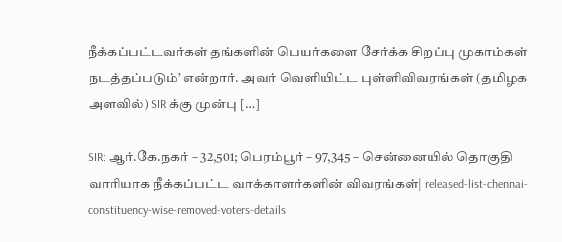நீக்கப்பட்டவர்கள் தங்களின் பெயர்களை சேர்க்க சிறப்பு முகாம்கள் நடத்தப்படும்’ என்றார். அவர் வெளியிட்ட புள்ளிவிவரங்கள் (தமிழக அளவில்) SIR க்கு முன்பு […]

SIR: ஆர்.கே.நகர் – 32,501; பெரம்பூர் – 97,345 – சென்னையில் தொகுதி வாரியாக நீக்கப்பட்ட வாக்காளர்களின் விவரங்கள்| released-list-chennai-constituency-wise-removed-voters-details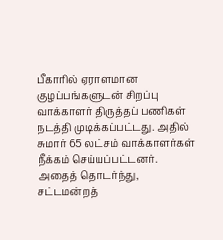பீகாரில் ஏராளமான குழப்பங்களுடன் சிறப்பு வாக்காளர் திருத்தப் பணிகள் நடத்தி முடிக்கப்பட்டது. அதில் சுமார் 65 லட்சம் வாக்காளர்கள் நீக்கம் செய்யப்பட்டனர். அதைத் தொடர்ந்து, சட்டமன்றத்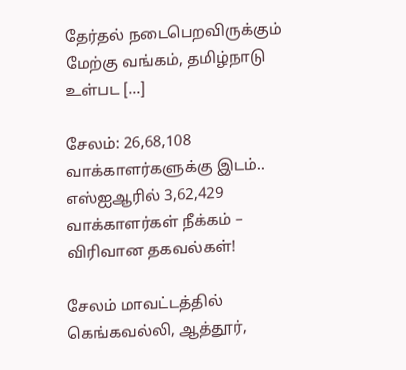தேர்தல் நடைபெறவிருக்கும் மேற்கு வங்கம், தமிழ்நாடு உள்பட […]

சேலம்: 26,68,108 வாக்காளர்களுக்கு இடம்.. எஸ்ஐஆரில் 3,62,429 வாக்காளர்கள் நீக்கம் – விரிவான தகவல்கள்!

சேலம் மாவட்டத்தில் கெங்கவல்லி, ஆத்தூர்,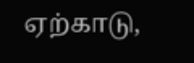ஏற்காடு,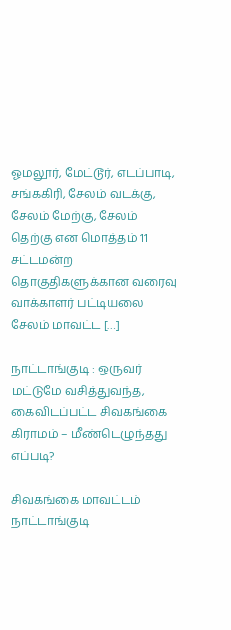ஓமலூர், மேட்டூர், எடப்பாடி, சங்ககிரி, சேலம் வடக்கு, சேலம் மேற்கு, சேலம் தெற்கு என மொத்தம் 11 சட்டமன்ற தொகுதிகளுக்கான வரைவு வாக்காளர் பட்டியலை சேலம் மாவட்ட […]

நாட்டாங்குடி : ஒருவர் மட்டுமே வசித்துவந்த, கைவிடப்பட்ட சிவகங்கை கிராமம் – மீண்டெழுந்தது எப்படி?

சிவகங்கை மாவட்டம் நாட்டாங்குடி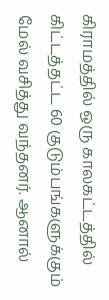கிராமத்தில் ஒரு காலகட்டத்தில் கிட்டத்தட்ட 60 குடும்பங்களுக்கும் மேல் வசித்து வந்தனர். ஆனால்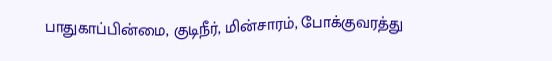பாதுகாப்பின்மை, குடிநீர், மின்சாரம், போக்குவரத்து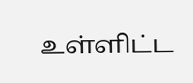உள்ளிட்ட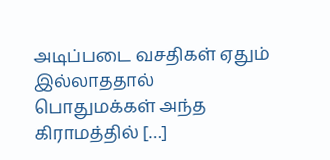அடிப்படை வசதிகள் ஏதும் இல்லாததால் பொதுமக்கள் அந்த கிராமத்தில் […]